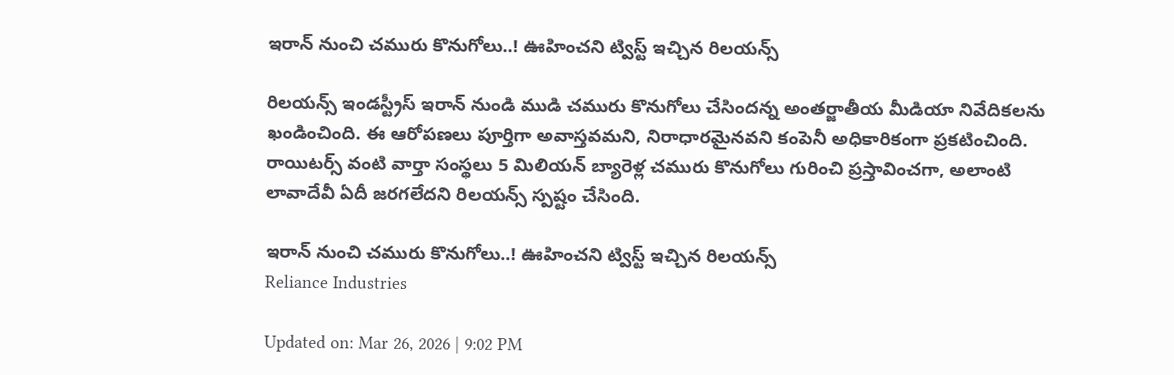ఇరాన్‌ నుంచి చమురు కొనుగోలు..! ఊహించని ట్విస్ట్‌ ఇచ్చిన రిలయన్స్‌

రిలయన్స్ ఇండస్ట్రీస్ ఇరాన్ నుండి ముడి చమురు కొనుగోలు చేసిందన్న అంతర్జాతీయ మీడియా నివేదికలను ఖండించింది. ఈ ఆరోపణలు పూర్తిగా అవాస్తవమని, నిరాధారమైనవని కంపెనీ అధికారికంగా ప్రకటించింది. రాయిటర్స్ వంటి వార్తా సంస్థలు 5 మిలియన్ బ్యారెళ్ల చమురు కొనుగోలు గురించి ప్రస్తావించగా, అలాంటి లావాదేవీ ఏదీ జరగలేదని రిలయన్స్ స్పష్టం చేసింది.

ఇరాన్‌ నుంచి చమురు కొనుగోలు..! ఊహించని ట్విస్ట్‌ ఇచ్చిన రిలయన్స్‌
Reliance Industries

Updated on: Mar 26, 2026 | 9:02 PM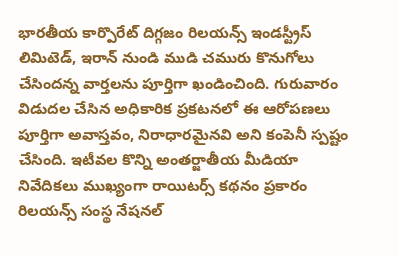భారతీయ కార్పొరేట్ దిగ్గజం రిలయన్స్‌ ఇండస్ట్రీస్‌ లిమిటెడ్‌, ఇరాన్ నుండి ముడి చమురు కొనుగోలు చేసిందన్న వార్తలను పూర్తిగా ఖండించింది. గురువారం విడుదల చేసిన అధికారిక ప్రకటనలో ఈ ఆరోపణలు పూర్తిగా అవాస్తవం, నిరాధారమైనవి అని కంపెనీ స్పష్టం చేసింది. ఇటీవల కొన్ని అంతర్జాతీయ మీడియా నివేదికలు ముఖ్యంగా రాయిటర్స్ కథనం ప్రకారం రిలయన్స్ సంస్థ నేషనల్‌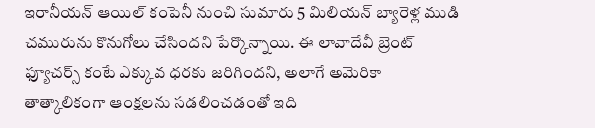ఇరానీయన్‌ ఆయిల్‌ కంపెనీ నుంచి సుమారు 5 మిలియన్ బ్యారెళ్ల ముడి చమురును కొనుగోలు చేసిందని పేర్కొన్నాయి. ఈ లావాదేవీ బ్రెంట్ ఫ్యూచర్స్ కంటే ఎక్కువ ధరకు జరిగిందని, అలాగే అమెరికా తాత్కాలికంగా ఆంక్షలను సడలించడంతో ఇది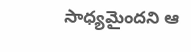సాధ్యమైందని ఆ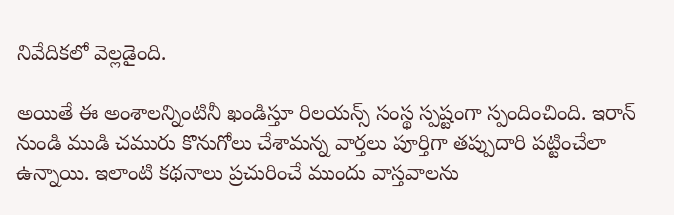నివేదికలో వెల్లడైంది.

అయితే ఈ అంశాలన్నింటినీ ఖండిస్తూ రిలయన్స్ సంస్థ స్పష్టంగా స్పందించింది. ఇరాన్ నుండి ముడి చమురు కొనుగోలు చేశామన్న వార్తలు పూర్తిగా తప్పుదారి పట్టించేలా ఉన్నాయి. ఇలాంటి కథనాలు ప్రచురించే ముందు వాస్తవాలను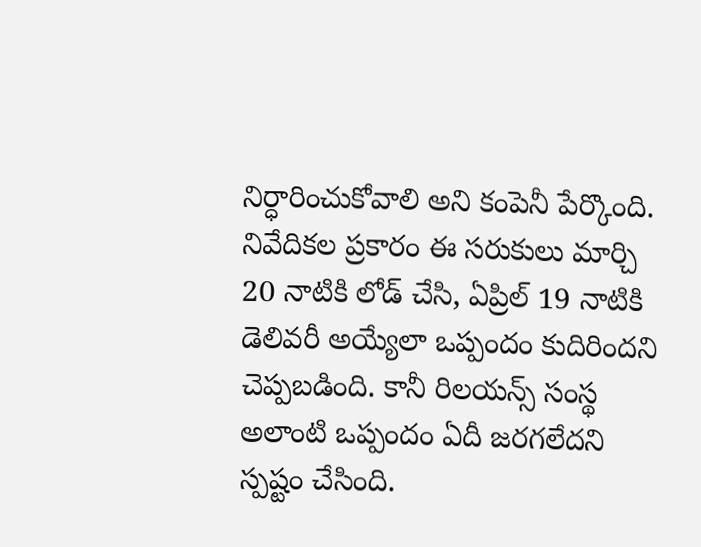నిర్ధారించుకోవాలి అని కంపెనీ పేర్కొంది. నివేదికల ప్రకారం ఈ సరుకులు మార్చి 20 నాటికి లోడ్ చేసి, ఏప్రిల్ 19 నాటికి డెలివరీ అయ్యేలా ఒప్పందం కుదిరిందని చెప్పబడింది. కానీ రిలయన్స్ సంస్థ అలాంటి ఒప్పందం ఏదీ జరగలేదని స్పష్టం చేసింది.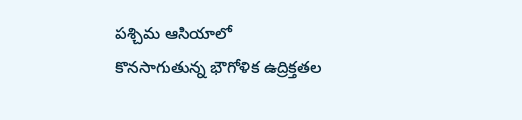పశ్చిమ ఆసియాలో కొనసాగుతున్న భౌగోళిక ఉద్రిక్తతల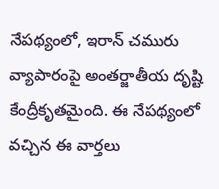నేపథ్యంలో, ఇరాన్ చమురు వ్యాపారంపై అంతర్జాతీయ దృష్టి కేంద్రీకృతమైంది. ఈ నేపథ్యంలో వచ్చిన ఈ వార్తలు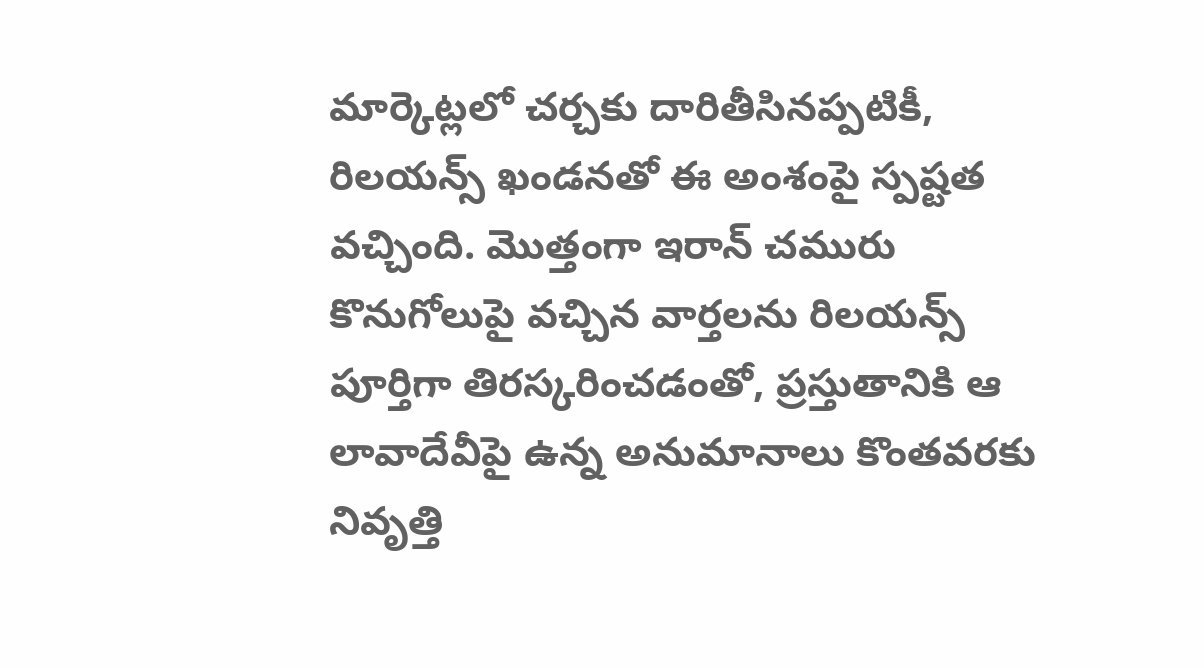మార్కెట్లలో చర్చకు దారితీసినప్పటికీ, రిలయన్స్ ఖండనతో ఈ అంశంపై స్పష్టత వచ్చింది. మొత్తంగా ఇరాన్ చమురు కొనుగోలుపై వచ్చిన వార్తలను రిలయన్స్ పూర్తిగా తిరస్కరించడంతో, ప్రస్తుతానికి ఆ లావాదేవీపై ఉన్న అనుమానాలు కొంతవరకు నివృత్తి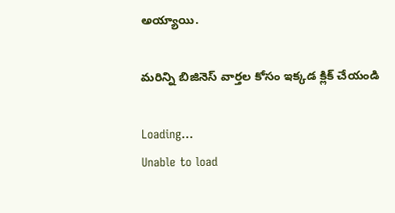అయ్యాయి.

మరిన్ని బిజినెస్‌ వార్తల కోసం ఇక్కడ క్లిక్‌ చేయండి

Loading...
Unable to load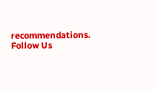recommendations.
Follow Us